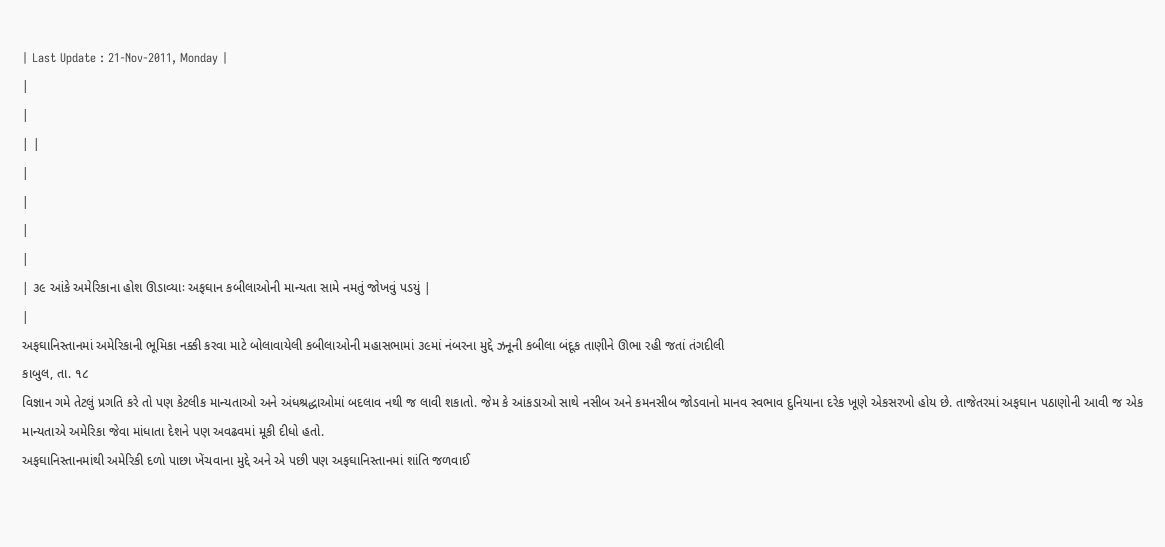| Last Update : 21-Nov-2011, Monday |
|
|
| |
|
|
|
|
| ૩૯ આંકે અમેરિકાના હોશ ઊડાવ્યાઃ અફઘાન કબીલાઓની માન્યતા સામે નમતું જોખવું પડયું |
|
અફઘાનિસ્તાનમાં અમેરિકાની ભૂમિકા નક્કી કરવા માટે બોલાવાયેલી કબીલાઓની મહાસભામાં ૩૯માં નંબરના મુદ્દે ઝનૂની કબીલા બંદૂક તાણીને ઊભા રહી જતાં તંગદીલી
કાબુલ, તા. ૧૮
વિજ્ઞાન ગમે તેટલું પ્રગતિ કરે તો પણ કેટલીક માન્યતાઓ અને અંધશ્રદ્ધાઓમાં બદલાવ નથી જ લાવી શકાતો. જેમ કે આંકડાઓ સાથે નસીબ અને કમનસીબ જોડવાનો માનવ સ્વભાવ દુનિયાના દરેક ખૂણે એકસરખો હોય છે. તાજેતરમાં અફઘાન પઠાણોની આવી જ એક માન્યતાએ અમેરિકા જેવા માંધાતા દેશને પણ અવઢવમાં મૂકી દીધો હતો.
અફઘાનિસ્તાનમાંથી અમેરિકી દળો પાછા ખેંચવાના મુદ્દે અને એ પછી પણ અફઘાનિસ્તાનમાં શાંતિ જળવાઈ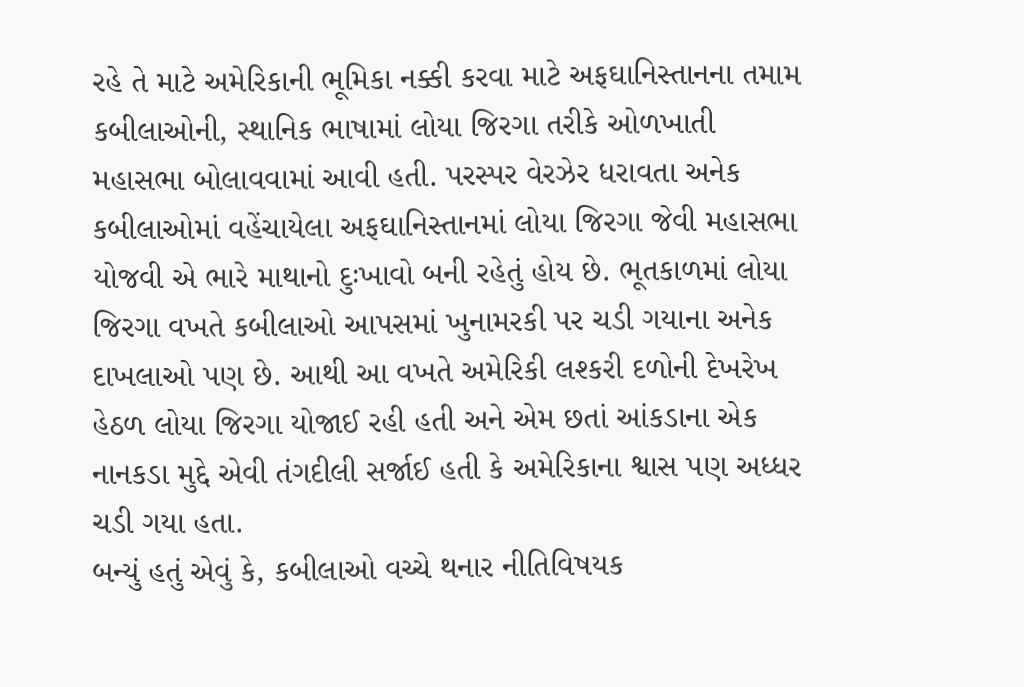રહે તે માટે અમેરિકાની ભૂમિકા નક્કી કરવા માટે અફઘાનિસ્તાનના તમામ કબીલાઓની, સ્થાનિક ભાષામાં લોયા જિરગા તરીકે ઓળખાતી મહાસભા બોલાવવામાં આવી હતી. પરસ્પર વેરઝેર ધરાવતા અનેક કબીલાઓમાં વહેંચાયેલા અફઘાનિસ્તાનમાં લોયા જિરગા જેવી મહાસભા યોજવી એ ભારે માથાનો દુઃખાવો બની રહેતું હોય છે. ભૂતકાળમાં લોયા જિરગા વખતે કબીલાઓ આપસમાં ખુનામરકી પર ચડી ગયાના અનેક દાખલાઓ પણ છે. આથી આ વખતે અમેરિકી લશ્કરી દળોની દેખરેખ હેઠળ લોયા જિરગા યોજાઈ રહી હતી અને એમ છતાં આંકડાના એક નાનકડા મુદ્દે એવી તંગદીલી સર્જાઈ હતી કે અમેરિકાના શ્વાસ પણ અધ્ધર ચડી ગયા હતા.
બન્યું હતું એવું કે, કબીલાઓ વચ્ચે થનાર નીતિવિષયક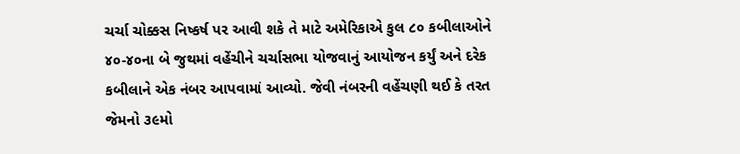ચર્ચા ચોક્કસ નિષ્કર્ષ પર આવી શકે તે માટે અમેરિકાએ કુલ ૮૦ કબીલાઓને ૪૦-૪૦ના બે જુથમાં વહેંચીને ચર્ચાસભા યોજવાનું આયોજન કર્યું અને દરેક કબીલાને એક નંબર આપવામાં આવ્યો. જેવી નંબરની વહેંચણી થઈ કે તરત જેમનો ૩૯મો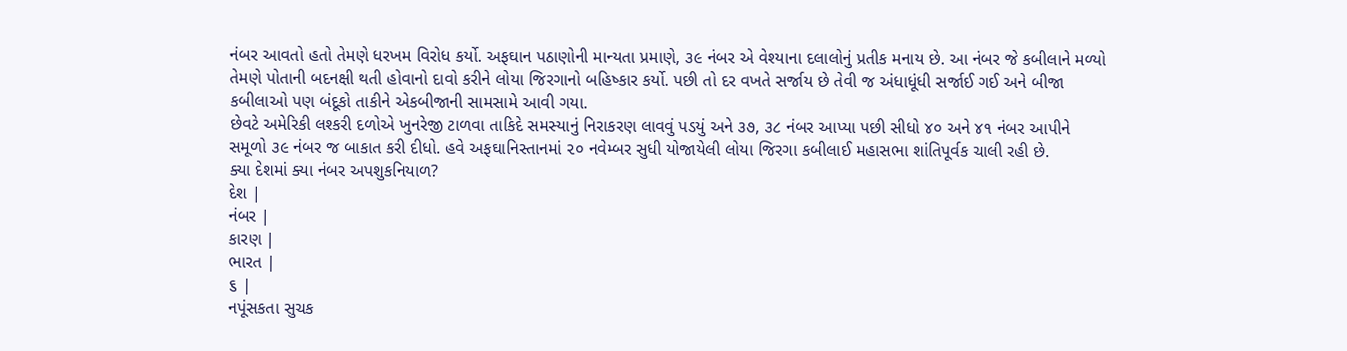નંબર આવતો હતો તેમણે ધરખમ વિરોધ કર્યો. અફઘાન પઠાણોની માન્યતા પ્રમાણે, ૩૯ નંબર એ વેશ્યાના દલાલોનું પ્રતીક મનાય છે. આ નંબર જે કબીલાને મળ્યો તેમણે પોતાની બદનક્ષી થતી હોવાનો દાવો કરીને લોયા જિરગાનો બહિષ્કાર કર્યો. પછી તો દર વખતે સર્જાય છે તેવી જ અંધાધૂંધી સર્જાઈ ગઈ અને બીજા કબીલાઓ પણ બંદૂકો તાકીને એકબીજાની સામસામે આવી ગયા.
છેવટે અમેરિકી લશ્કરી દળોએ ખુનરેજી ટાળવા તાકિદે સમસ્યાનું નિરાકરણ લાવવું પડયું અને ૩૭, ૩૮ નંબર આપ્યા પછી સીધો ૪૦ અને ૪૧ નંબર આપીને સમૂળો ૩૯ નંબર જ બાકાત કરી દીધો. હવે અફઘાનિસ્તાનમાં ૨૦ નવેમ્બર સુધી યોજાયેલી લોયા જિરગા કબીલાઈ મહાસભા શાંતિપૂર્વક ચાલી રહી છે.
ક્યા દેશમાં ક્યા નંબર અપશુકનિયાળ?
દેશ |
નંબર |
કારણ |
ભારત |
૬ |
નપૂંસકતા સુચક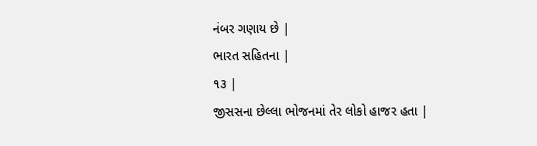નંબર ગણાય છે |
ભારત સહિતના |
૧૩ |
જીસસના છેલ્લા ભોજનમાં તેર લોકો હાજર હતા |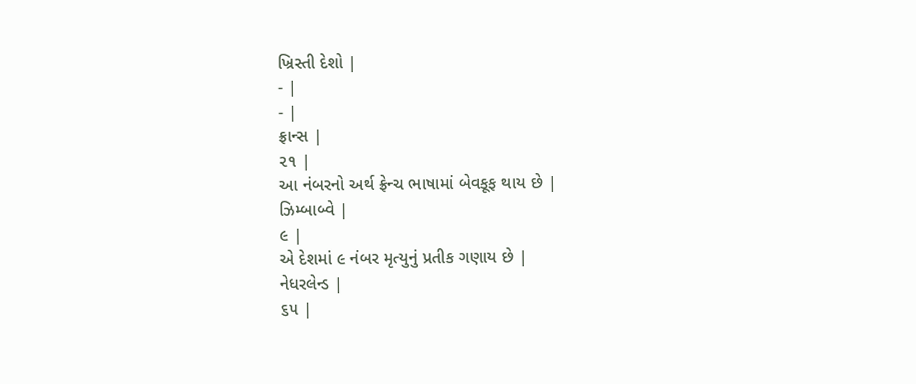ખ્રિસ્તી દેશો |
- |
- |
ફ્રાન્સ |
૨૧ |
આ નંબરનો અર્થ ફ્રેન્ચ ભાષામાં બેવકૂફ થાય છે |
ઝિમ્બાબ્વે |
૯ |
એ દેશમાં ૯ નંબર મૃત્યુનું પ્રતીક ગણાય છે |
નેધરલેન્ડ |
૬૫ |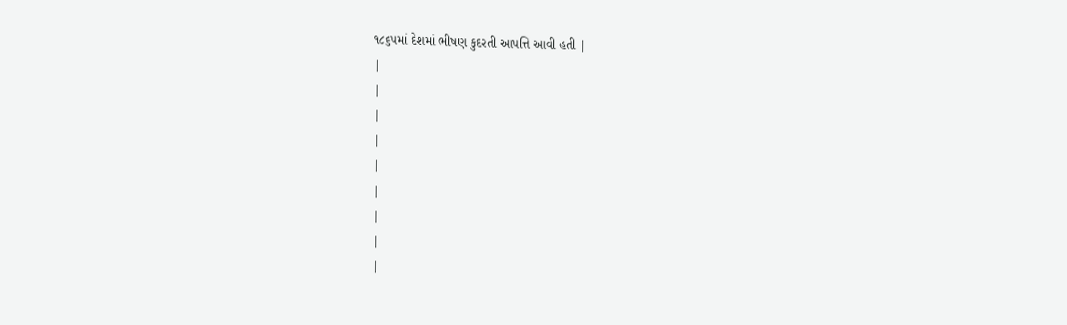૧૮૬૫માં દેશમાં ભીષણ કુદરતી આપત્તિ આવી હતી |
|
|
|
|
|
|
|
|
|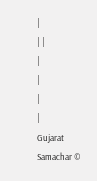|
| |
|
|
|
|
Gujarat Samachar ©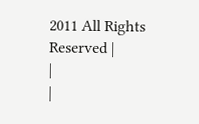2011 All Rights Reserved |
|
|